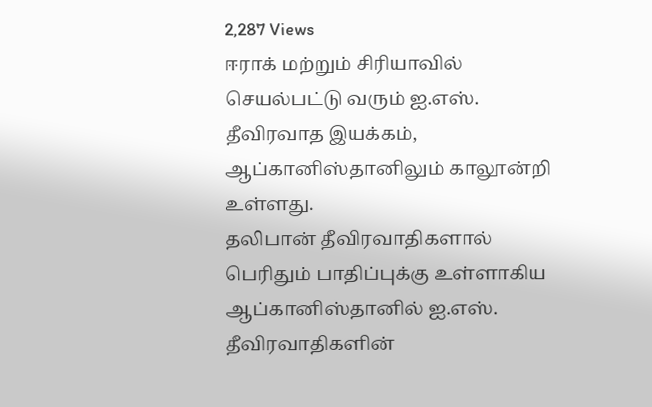2,287 Views
ஈராக் மற்றும் சிரியாவில் செயல்பட்டு வரும் ஐ.எஸ். தீவிரவாத இயக்கம், ஆப்கானிஸ்தானிலும் காலூன்றி உள்ளது.
தலிபான் தீவிரவாதிகளால் பெரிதும் பாதிப்புக்கு உள்ளாகிய ஆப்கானிஸ்தானில் ஐ.எஸ். தீவிரவாதிகளின்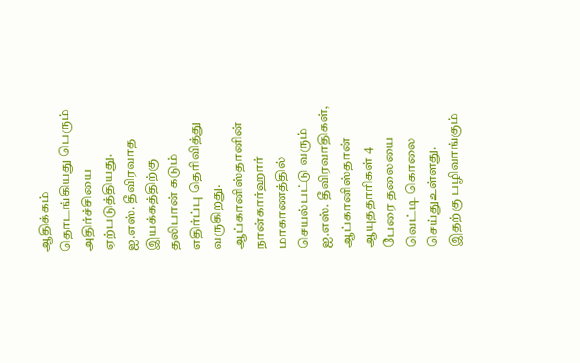ஆதிக்கம் தொடங்கியது பெரும் அதிர்ச்சியை ஏற்படுத்தியது.
ஐ.எஸ். தீவிரவாத இயக்கத்திற்கு தலிபான் கடும் எதிர்ப்பு தெரிவித்து வருகிறது. ஆப்கானிஸ்தானின் நான்கார்ஹார் மாகாணத்தில் செயல்பட்டு வரும் ஐ.எஸ். தீவிரவாதிகள், ஆப்கானிஸ்தான் ஆயுததாரிகள் 4 பேரை தலையை வெட்டி கொலை செய்துஉள்ளது. இதற்கு பழிவாங்கும்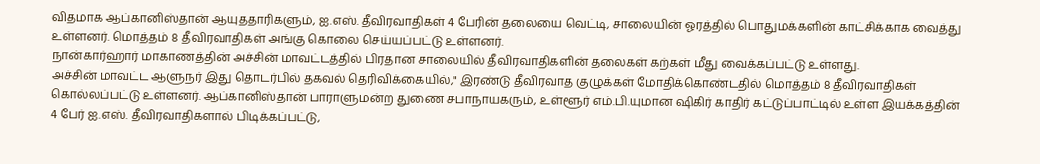விதமாக ஆப்கானிஸ்தான் ஆயுததாரிகளும், ஐ.எஸ். தீவிரவாதிகள் 4 பேரின் தலையை வெட்டி, சாலையின் ஓரத்தில் பொதுமக்களின் காட்சிக்காக வைத்து உள்ளனர். மொத்தம் 8 தீவிரவாதிகள் அங்கு கொலை செய்யப்பட்டு உள்ளனர்.
நான்கார்ஹார் மாகாணத்தின் அச்சின் மாவட்டத்தில் பிரதான சாலையில் தீவிரவாதிகளின் தலைகள் கற்கள் மீது வைக்கப்பட்டு உள்ளது.
அச்சின் மாவட்ட ஆளுநர் இது தொடர்பில் தகவல் தெரிவிக்கையில்," இரண்டு தீவிரவாத குழுக்கள் மோதிக்கொண்டதில் மொத்தம் 8 தீவிரவாதிகள் கொல்லப்பட்டு உள்ளனர். ஆப்கானிஸ்தான் பாராளுமன்ற துணை சபாநாயகரும், உள்ளூர் எம்.பி.யுமான ஷிகிர் காதிர் கட்டுப்பாட்டில் உள்ள இயக்கத்தின் 4 பேர் ஐ.எஸ். தீவிரவாதிகளால் பிடிக்கப்பட்டு,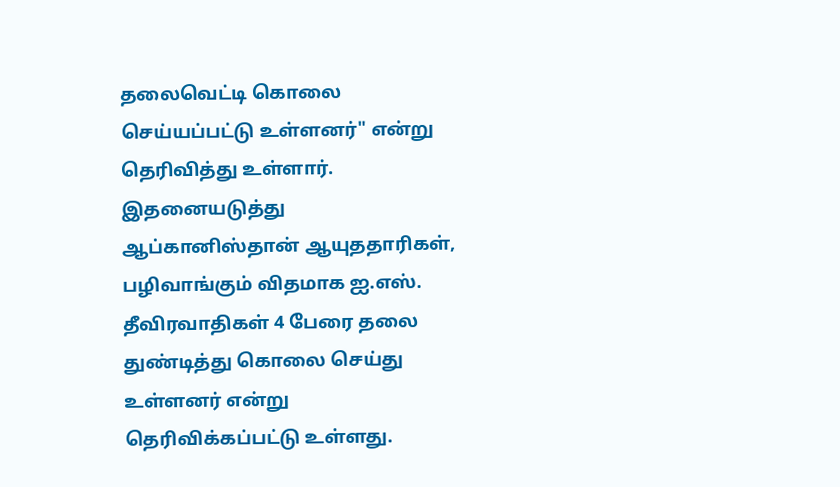தலைவெட்டி கொலை செய்யப்பட்டு உள்ளனர்" என்று தெரிவித்து உள்ளார். இதனையடுத்து ஆப்கானிஸ்தான் ஆயுததாரிகள், பழிவாங்கும் விதமாக ஐ.எஸ். தீவிரவாதிகள் 4 பேரை தலை துண்டித்து கொலை செய்து உள்ளனர் என்று தெரிவிக்கப்பட்டு உள்ளது.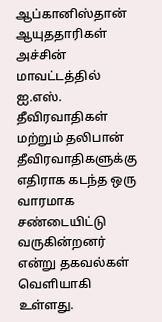ஆப்கானிஸ்தான் ஆயுததாரிகள் அச்சின் மாவட்டத்தில் ஐ.எஸ். தீவிரவாதிகள் மற்றும் தலிபான் தீவிரவாதிகளுக்கு எதிராக கடந்த ஒரு வாரமாக சண்டையிட்டு வருகின்றனர் என்று தகவல்கள் வெளியாகி உள்ளது.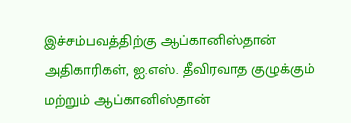இச்சம்பவத்திற்கு ஆப்கானிஸ்தான் அதிகாரிகள், ஐ.எஸ். தீவிரவாத குழுக்கும் மற்றும் ஆப்கானிஸ்தான்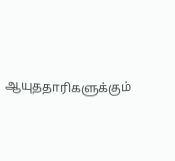ஆயுததாரிகளுக்கும்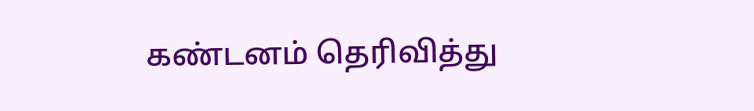கண்டனம் தெரிவித்து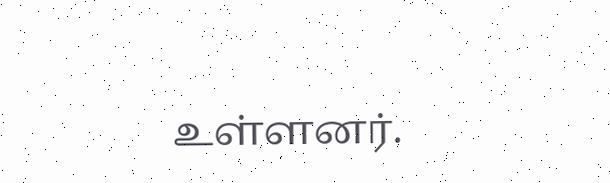உள்ளனர்.